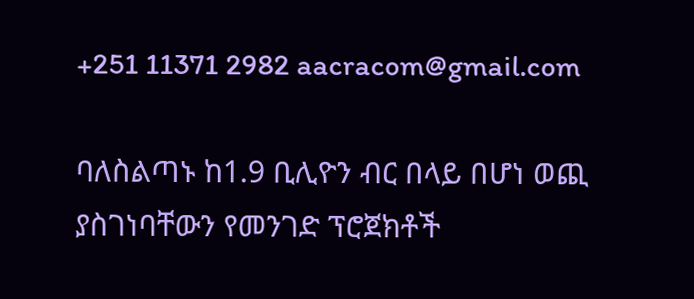+251 11371 2982 aacracom@gmail.com

ባለስልጣኑ ከ1.9 ቢሊዮን ብር በላይ በሆነ ወጪ ያስገነባቸውን የመንገድ ፕሮጀክቶች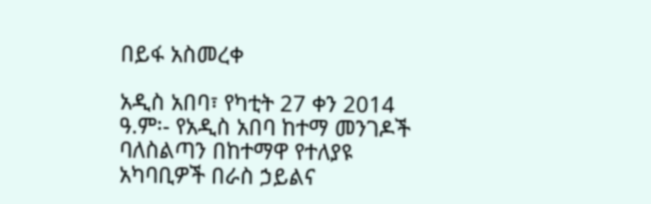በይፋ አስመረቀ

አዲስ አበባ፣ የካቲት 27 ቀን 2014 ዓ.ም፡- የአዲስ አበባ ከተማ መንገዶች ባለስልጣን በከተማዋ የተለያዩ አካባቢዎች በራስ ኃይልና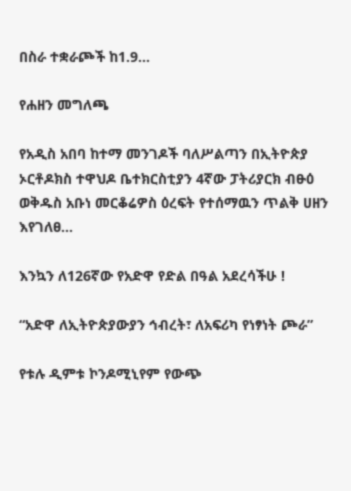በስራ ተቋራጮች ከ1.9...

የሐዘን መግለጫ

የአዲስ አበባ ከተማ መንገዶች ባለሥልጣን በኢትዮጵያ ኦርቶዶክስ ተዋህዶ ቤተክርስቲያን 4ኛው ፓትሪያርክ ብፁዕ ወቅዱስ አቡነ መርቆሬዎስ ዕረፍት የተሰማዉን ጥልቅ ሀዘን እየገለፀ...

እንኳን ለ126ኛው የአድዋ የድል በዓል አደረሳችሁ !

“አድዋ ለኢትዮጵያውያን ኅብረት፣ ለአፍሪካ የነፃነት ጮራ”

የቱሉ ዲምቱ ኮንዶሚኒየም የውጭ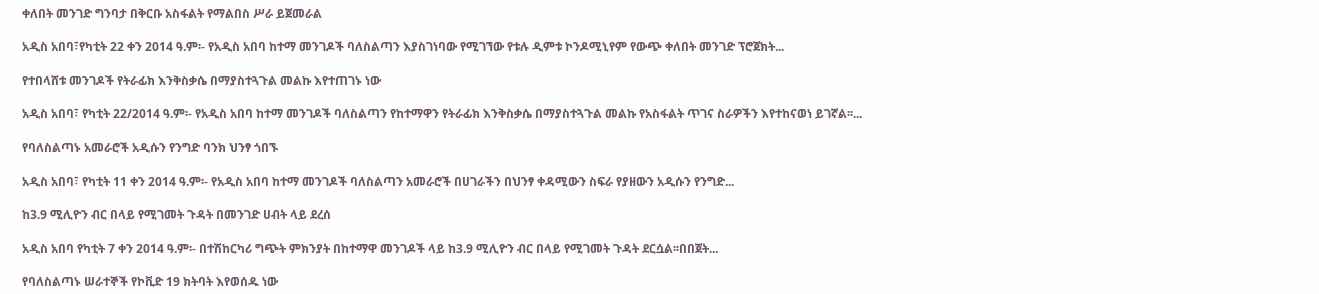ቀለበት መንገድ ግንባታ በቅርቡ አስፋልት የማልበስ ሥራ ይጀመራል

አዲስ አበባ፣የካቲት 22 ቀን 2014 ዓ.ም፡- የአዲስ አበባ ከተማ መንገዶች ባለስልጣን እያስገነባው የሚገኘው የቱሉ ዲምቱ ኮንዶሚኒየም የውጭ ቀለበት መንገድ ፕሮጀክት...

የተበላሸቱ መንገዶች የትራፊክ እንቅስቃሴ በማያስተጓጉል መልኩ እየተጠገኑ ነው

አዲስ አበባ፣ የካቲት 22/2014 ዓ.ም፡- የአዲስ አበባ ከተማ መንገዶች ባለስልጣን የከተማዋን የትራፊክ እንቅስቃሴ በማያስተጓጉል መልኩ የአስፋልት ጥገና ስራዎችን እየተከናወነ ይገኛል፡፡...

የባለስልጣኑ አመራሮች አዲሱን የንግድ ባንክ ህንፃ ጎበኙ

አዲስ አበባ፣ የካቲት 11 ቀን 2014 ዓ.ም፡- የአዲስ አበባ ከተማ መንገዶች ባለስልጣን አመራሮች በሀገራችን በህንፃ ቀዳሚውን ስፍራ የያዘውን አዲሱን የንግድ...

ከ3.9 ሚሊዮን ብር በላይ የሚገመት ጉዳት በመንገድ ሀብት ላይ ደረሰ

አዲስ አበባ የካቲት 7 ቀን 2014 ዓ.ም፡- በተሽከርካሪ ግጭት ምክንያት በከተማዋ መንገዶች ላይ ከ3.9 ሚሊዮን ብር በላይ የሚገመት ጉዳት ደርሷል፡፡በበጀት...

የባለስልጣኑ ሠራተኞች የኮቪድ 19 ክትባት እየወሰዱ ነው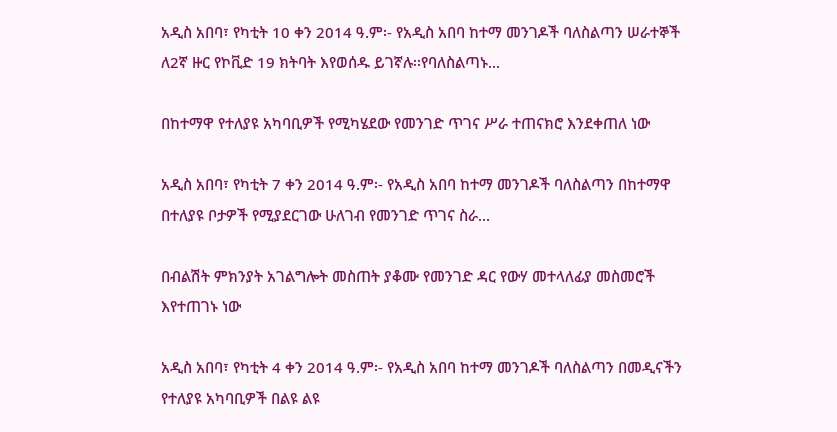አዲስ አበባ፣ የካቲት 10 ቀን 2014 ዓ.ም፡- የአዲስ አበባ ከተማ መንገዶች ባለስልጣን ሠራተኞች ለ2ኛ ዙር የኮቪድ 19 ክትባት እየወሰዱ ይገኛሉ፡፡የባለስልጣኑ...

በከተማዋ የተለያዩ አካባቢዎች የሚካሄደው የመንገድ ጥገና ሥራ ተጠናክሮ እንደቀጠለ ነው

አዲስ አበባ፣ የካቲት 7 ቀን 2014 ዓ.ም፡- የአዲስ አበባ ከተማ መንገዶች ባለስልጣን በከተማዋ በተለያዩ ቦታዎች የሚያደርገው ሁለገብ የመንገድ ጥገና ስራ...

በብልሽት ምክንያት አገልግሎት መስጠት ያቆሙ የመንገድ ዳር የውሃ መተላለፊያ መስመሮች እየተጠገኑ ነው

አዲስ አበባ፣ የካቲት 4 ቀን 2014 ዓ.ም፡- የአዲስ አበባ ከተማ መንገዶች ባለስልጣን በመዲናችን የተለያዩ አካባቢዎች በልዩ ልዩ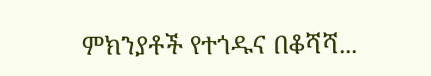ምክንያቶች የተጎዱና በቆሻሻ...